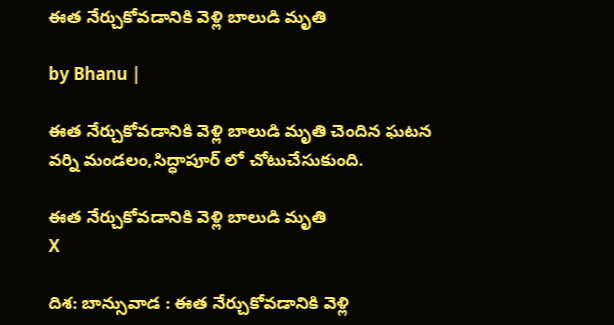ఈత నేర్చుకోవడానికి వెళ్లి బాలుడి మృతి

by Bhanu |

ఈత నేర్చుకోవడానికి వెళ్లి బాలుడి మృతి చెందిన ఘటన వర్ని మండలం,సిద్ధాపూర్ లో చోటుచేసుకుంది.

ఈత నేర్చుకోవడానికి వెళ్లి బాలుడి మృతి
X

దిశ: బాన్సువాడ : ఈత నేర్చుకోవడానికి వెళ్లి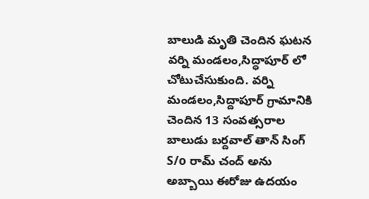బాలుడి మృతి చెందిన ఘటన వర్ని మండలం,సిద్ధాపూర్ లో చోటుచేసుకుంది. వర్ని మండలం,సిద్దాపూర్ గ్రామానికి చెందిన 13 సంవత్సరాల బాలుడు బర్దవాల్ తాన్ సింగ్ S/o రామ్ చంద్ అను అబ్బాయి ఈరోజు ఉదయం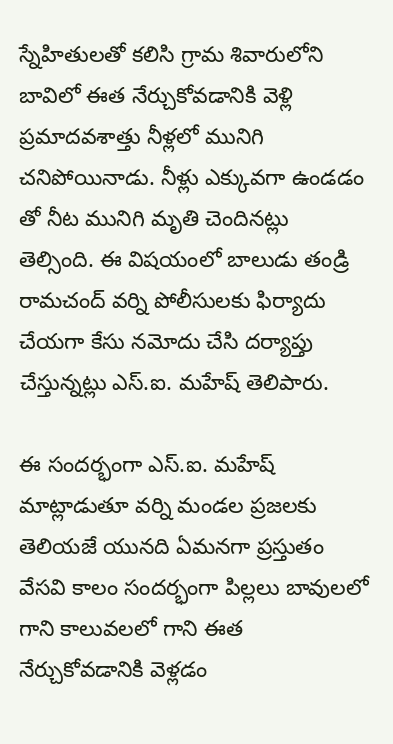స్నేహితులతో కలిసి గ్రామ శివారులోని బావిలో ఈత నేర్చుకోవడానికి వెళ్లి ప్రమాదవశాత్తు నీళ్లలో మునిగి చనిపోయినాడు. నీళ్లు ఎక్కువగా ఉండడం తో నీట మునిగి మృతి చెందినట్లు తెల్సింది. ఈ విషయంలో బాలుడు తండ్రి రామచంద్ వర్ని పోలీసులకు ఫిర్యాదు చేయగా కేసు నమోదు చేసి దర్యాప్తు చేస్తున్నట్లు ఎస్.ఐ. మహేష్ తెలిపారు.

ఈ సందర్భంగా ఎస్.ఐ. మహేష్ మాట్లాడుతూ వర్ని మండల ప్రజలకు తెలియజే యునది ఏమనగా ప్రస్తుతం వేసవి కాలం సందర్భంగా పిల్లలు బావులలో గాని కాలువలలో గాని ఈత నేర్చుకోవడానికి వెళ్లడం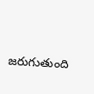జరుగుతుంది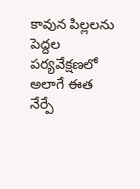కావున పిల్లలను పెద్దల పర్యవేక్షణలో అలాగే ఈత నేర్పే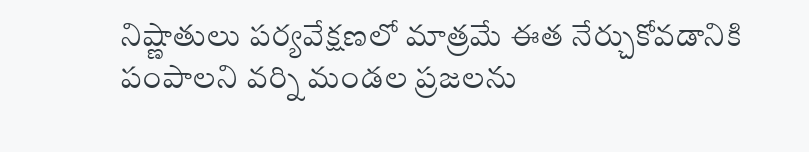నిష్ణాతులు పర్యవేక్షణలో మాత్రమే ఈత నేర్చుకోవడానికి పంపాలని వర్ని మండల ప్రజలను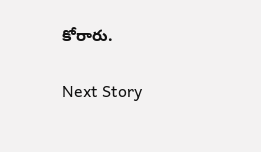కోరారు.

Next Story